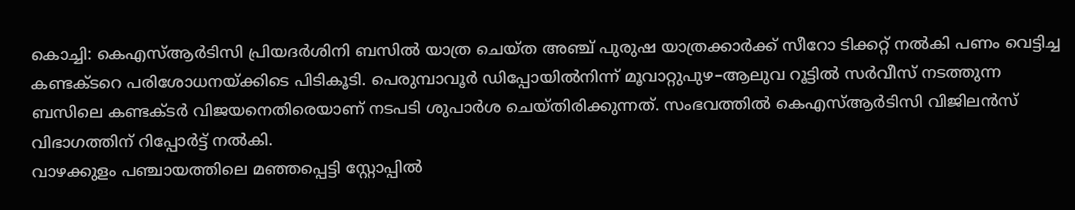കൊച്ചി: കെഎസ്ആർടിസി പ്രിയദർശിനി ബസിൽ യാത്ര ചെയ്ത അഞ്ച് പുരുഷ യാത്രക്കാർക്ക് സീറോ ടിക്കറ്റ് നൽകി പണം വെട്ടിച്ച കണ്ടക്ടറെ പരിശോധനയ്ക്കിടെ പിടികൂടി. പെരുമ്പാവൂർ ഡിപ്പോയിൽനിന്ന് മൂവാറ്റുപുഴ–ആലുവ റൂട്ടിൽ സർവീസ് നടത്തുന്ന ബസിലെ കണ്ടക്ടർ വിജയനെതിരെയാണ് നടപടി ശുപാർശ ചെയ്തിരിക്കുന്നത്. സംഭവത്തിൽ കെഎസ്ആർടിസി വിജിലൻസ് വിഭാഗത്തിന് റിപ്പോർട്ട് നൽകി.
വാഴക്കുളം പഞ്ചായത്തിലെ മഞ്ഞപ്പെട്ടി സ്റ്റോപ്പിൽ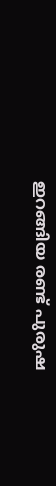ഇറങ്ങിയ രണ്ട് പുരുഷ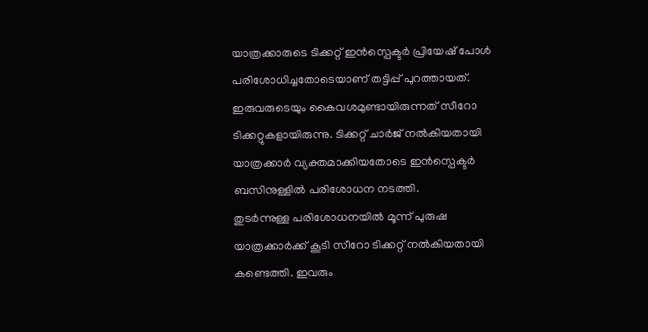യാത്രക്കാരുടെ ടിക്കറ്റ് ഇൻസ്പെക്ടർ പ്രിയേഷ് പോൾ പരിശോധിച്ചതോടെയാണ് തട്ടിപ്പ് പുറത്തായത്. ഇരുവരുടെയും കൈവശമുണ്ടായിരുന്നത് സീറോ ടിക്കറ്റുകളായിരുന്നു. ടിക്കറ്റ് ചാർജ് നൽകിയതായി യാത്രക്കാർ വ്യക്തമാക്കിയതോടെ ഇൻസ്പെക്ടർ ബസിനുള്ളിൽ പരിശോധന നടത്തി.
തുടർന്നുള്ള പരിശോധനയിൽ മൂന്ന് പുരുഷ യാത്രക്കാർക്ക് കൂടി സീറോ ടിക്കറ്റ് നൽകിയതായി കണ്ടെത്തി. ഇവരും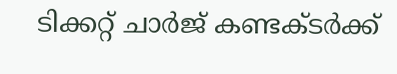ടിക്കറ്റ് ചാർജ് കണ്ടക്ടർക്ക്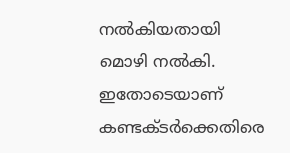നൽകിയതായി മൊഴി നൽകി. ഇതോടെയാണ് കണ്ടക്ടർക്കെതിരെ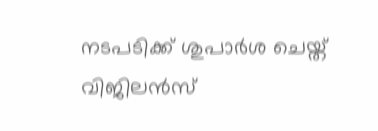നടപടിക്ക് ശുപാർശ ചെയ്ത് വിജിലൻസ്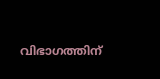വിഭാഗത്തിന്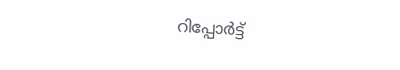റിപ്പോർട്ട്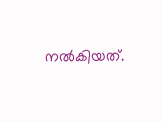നൽകിയത്.